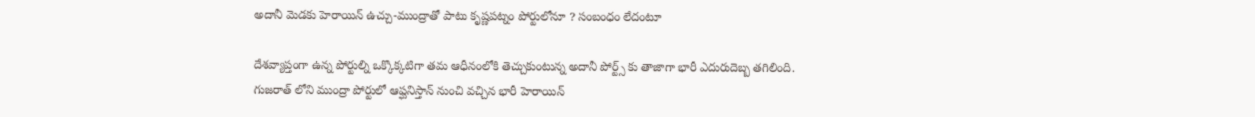అదానీ మెడకు హెరాయిన్ ఉచ్చు-ముంద్రాతో పాటు కృష్ణపట్నం పోర్టులోనూ ? సంబంధం లేదంటూ

దేశవ్యాప్తంగా ఉన్న పోర్టుల్ని ఒక్కొక్కటిగా తమ ఆధీనంలోకి తెచ్చుకుంటున్న అదానీ పోర్ట్స్ కు తాజాగా భారీ ఎదురుదెబ్బ తగిలింది. గుజరాత్ లోని ముంద్రా పోర్టులో ఆప్ఘనిస్తాన్ నుంచి వచ్చిన భారీ హెరాయిన్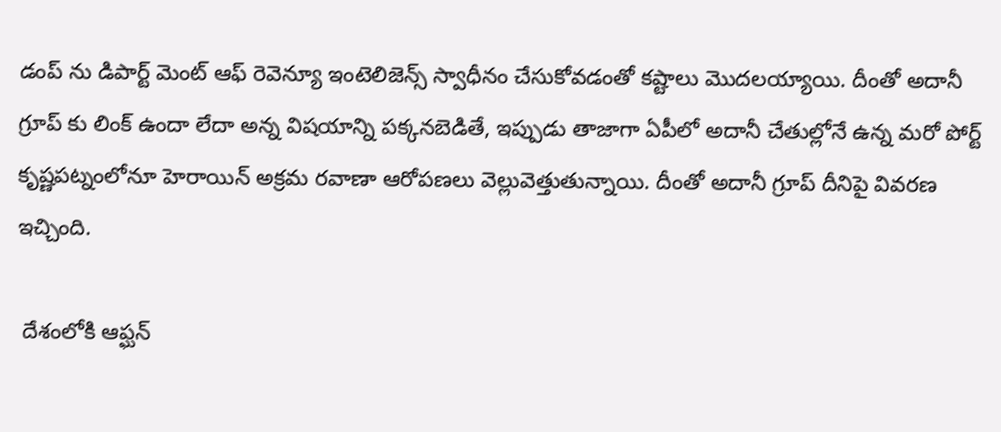డంప్ ను డిపార్ట్ మెంట్ ఆఫ్ రెవెన్యూ ఇంటెలిజెన్స్ స్వాధీనం చేసుకోవడంతో కష్టాలు మొదలయ్యాయి. దీంతో అదానీ గ్రూప్ కు లింక్ ఉందా లేదా అన్న విషయాన్ని పక్కనబెడితే, ఇప్పుడు తాజాగా ఏపీలో అదానీ చేతుల్లోనే ఉన్న మరో పోర్ట్ కృష్ణపట్నంలోనూ హెరాయిన్ అక్రమ రవాణా ఆరోపణలు వెల్లువెత్తుతున్నాయి. దీంతో అదానీ గ్రూప్ దీనిపై వివరణ ఇచ్చింది.

 దేశంలోకి ఆప్ఘన్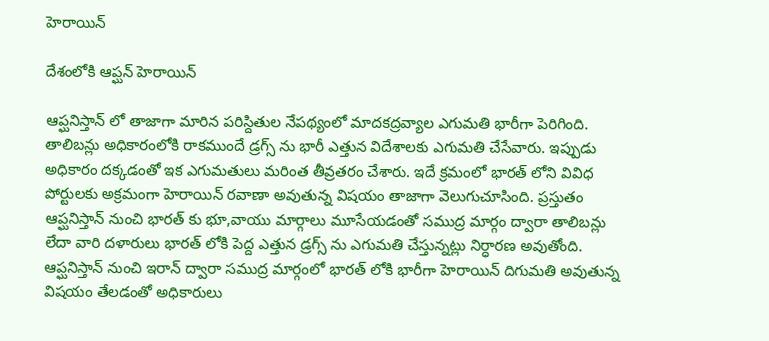హెరాయిన్

దేశంలోకి ఆప్ఘన్ హెరాయిన్

ఆప్ఘనిస్తాన్ లో తాజాగా మారిన పరిస్దితుల నేపథ్యంలో మాదకద్రవ్యాల ఎగుమతి భారీగా పెరిగింది. తాలిబన్లు అధికారంలోకి రాకముందే డ్రగ్స్ ను భారీ ఎత్తున విదేశాలకు ఎగుమతి చేసేవారు. ఇప్పుడు అధికారం దక్కడంతో ఇక ఎగుమతులు మరింత తీవ్రతరం చేశారు. ఇదే క్రమంలో భారత్ లోని వివిధ పోర్టులకు అక్రమంగా హెరాయిన్ రవాణా అవుతున్న విషయం తాజాగా వెలుగుచూసింది. ప్రస్తుతం ఆప్ఘనిస్తాన్ నుంచి భారత్ కు భూ,వాయు మార్గాలు మూసేయడంతో సముద్ర మార్గం ద్వారా తాలిబన్లు లేదా వారి దళారులు భారత్ లోకి పెద్ద ఎత్తున డ్రగ్స్ ను ఎగుమతి చేస్తున్నట్లు నిర్ధారణ అవుతోంది. ఆప్ఘనిస్తాన్ నుంచి ఇరాన్ ద్వారా సముద్ర మార్గంలో భారత్ లోకి భారీగా హెరాయిన్ దిగుమతి అవుతున్న విషయం తేలడంతో అధికారులు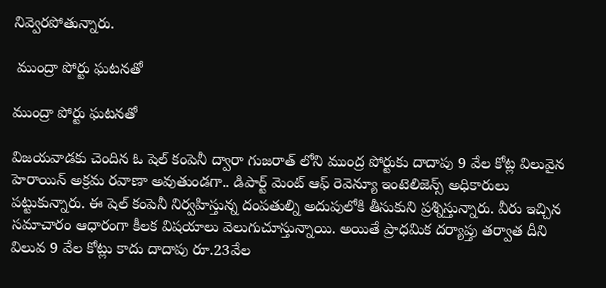నివ్వెరపోతున్నారు.

 ముంద్రా పోర్టు ఘటనతో

ముంద్రా పోర్టు ఘటనతో

విజయవాడకు చెందిన ఓ షెల్ కంపెనీ ద్వారా గుజరాత్ లోని ముంద్ర పోర్టుకు దాదాపు 9 వేల కోట్ల విలువైన హెరాయిన్ అక్రమ రవాణా అవుతుండగా.. డిపార్ట్ మెంట్ ఆఫ్ రెవెన్యూ ఇంటెలిజెన్స్ అధికారులు పట్టుకున్నారు. ఈ షెల్ కంపెనీ నిర్వహిస్తున్న దంపతుల్ని అదుపులోకి తీసుకుని ప్రశ్నిస్తున్నారు. వీరు ఇచ్చిన సమాచారం ఆధారంగా కీలక విషయాలు వెలుగుచూస్తున్నాయి. అయితే ప్రాధమిక దర్యాప్తు తర్వాత దీని విలువ 9 వేల కోట్లు కాదు దాదాపు రూ.23వేల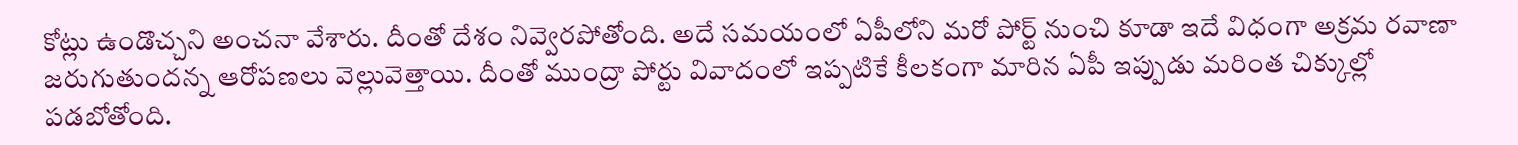కోట్లు ఉండొచ్చని అంచనా వేశారు. దీంతో దేశం నివ్వెరపోతోంది. అదే సమయంలో ఏపీలోని మరో పోర్ట్ నుంచి కూడా ఇదే విధంగా అక్రమ రవాణా జరుగుతుందన్న ఆరోపణలు వెల్లువెత్తాయి. దీంతో ముంద్రా పోర్టు వివాదంలో ఇప్పటికే కీలకంగా మారిన ఏపీ ఇప్పుడు మరింత చిక్కుల్లో పడబోతోంది.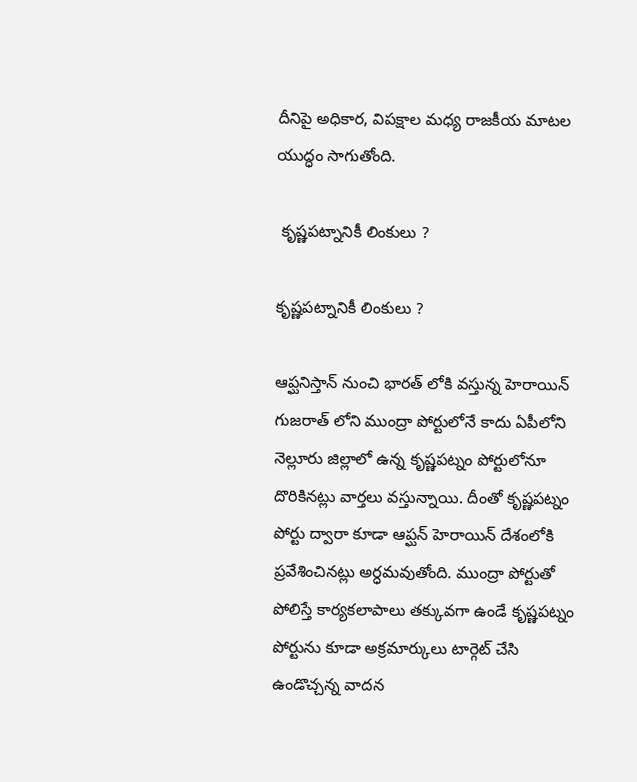దీనిపై అధికార, విపక్షాల మధ్య రాజకీయ మాటల యుద్ధం సాగుతోంది.

 కృష్ణపట్నానికీ లింకులు ?

కృష్ణపట్నానికీ లింకులు ?

ఆప్ఘనిస్తాన్ నుంచి భారత్ లోకి వస్తున్న హెరాయిన్ గుజరాత్ లోని ముంద్రా పోర్టులోనే కాదు ఏపీలోని నెల్లూరు జిల్లాలో ఉన్న కృష్ణపట్నం పోర్టులోనూ దొరికినట్లు వార్తలు వస్తున్నాయి. దీంతో కృష్ణపట్నం పోర్టు ద్వారా కూడా ఆప్ఘన్ హెరాయిన్ దేశంలోకి ప్రవేశించినట్లు అర్ధమవుతోంది. ముంద్రా పోర్టుతో పోలిస్తే కార్యకలాపాలు తక్కువగా ఉండే కృష్ణపట్నం పోర్టును కూడా అక్రమార్కులు టార్గెట్ చేసి ఉండొచ్చన్న వాదన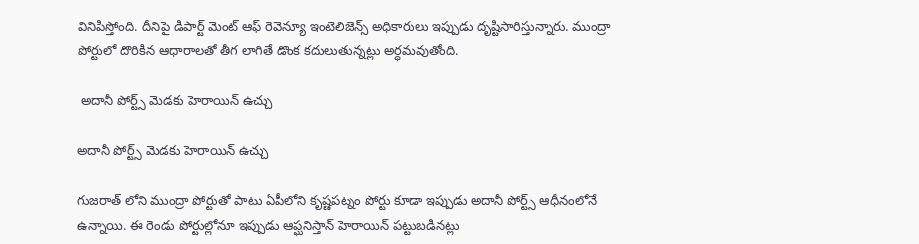వినిపిస్తోంది. దీనిపై డిపార్ట్ మెంట్ ఆఫ్ రెవెన్యూ ఇంటెలిజెన్స్ అధికారులు ఇప్పుడు దృష్టిసారిస్తున్నారు. ముంద్రా పోర్టులో దొరికిన ఆధారాలతో తీగ లాగితే డొంక కదులుతున్నట్లు అర్ధమవుతోంది.

 అదానీ పోర్ట్స్ మెడకు హెరాయిన్ ఉచ్చు

అదానీ పోర్ట్స్ మెడకు హెరాయిన్ ఉచ్చు

గుజరాత్ లోని ముంద్రా పోర్టుతో పాటు ఏపీలోని కృష్ణపట్నం పోర్టు కూడా ఇప్పుడు అదానీ పోర్ట్స్ ఆధీనంలోనే ఉన్నాయి. ఈ రెండు పోర్టుల్లోనూ ఇప్పుడు ఆప్ఘనిస్తాన్ హెరాయిన్ పట్టుబడినట్లు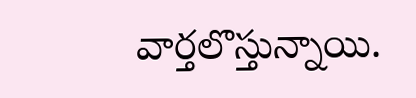వార్తలొస్తున్నాయి.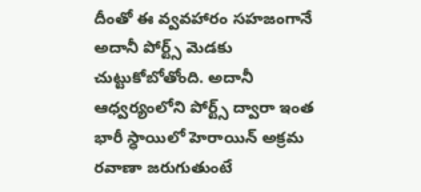దీంతో ఈ వ్వవహారం సహజంగానే అదానీ పోర్ట్స్ మెడకు చుట్టుకోబోతోంది. అదానీ ఆధ్వర్యంలోని పోర్ట్స్ ద్వారా ఇంత భారీ స్ధాయిలో హెరాయిన్ అక్రమ రవాణా జరుగుతుంటే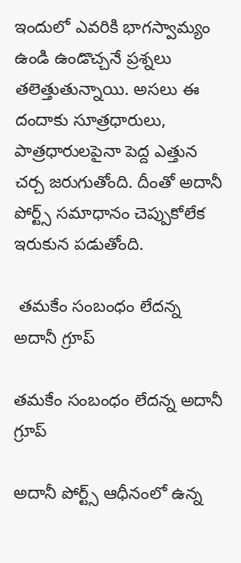ఇందులో ఎవరికి భాగస్వామ్యం ఉండి ఉండొచ్చనే ప్రశ్నలు తలెత్తుతున్నాయి. అసలు ఈ దందాకు సూత్రధారులు, పాత్రధారులపైనా పెద్ద ఎత్తున చర్చ జరుగుతోంది. దీంతో అదానీ పోర్ట్స్ సమాధానం చెప్పుకోలేక ఇరుకున పడుతోంది.

 తమకేం సంబంధం లేదన్న అదానీ గ్రూప్

తమకేం సంబంధం లేదన్న అదానీ గ్రూప్

అదానీ పోర్ట్స్ ఆధీనంలో ఉన్న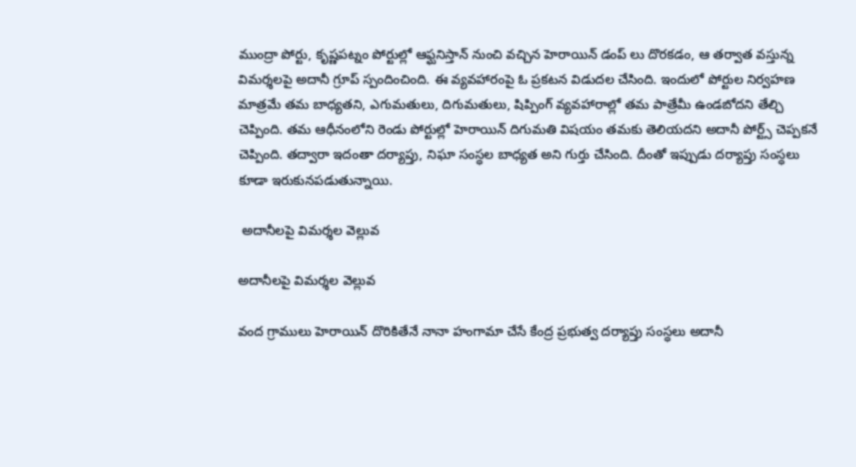ముంద్రా పోర్టు, కృష్ణపట్నం పోర్టుల్లో ఆఫ్ఘనిస్తాన్ నుంచి వచ్చిన హెరాయిన్ డంప్ లు దొరకడం, ఆ తర్వాత వస్తున్న విమర్శలపై అదానీ గ్రూప్ స్పందించింది. ఈ వ్యవహారంపై ఓ ప్రకటన విడుదల చేసింది. ఇందులో పోర్టుల నిర్వహణ మాత్రమే తమ బాధ్యతని, ఎగుమతులు, దిగుమతులు, షిప్పింగ్ వ్యవహారాల్లో తమ పాత్రేమీ ఉండబోదని తేల్చి చెప్పింది. తమ ఆధీనంలోని రెండు పోర్టుల్లో హెరాయిన్ దిగుమతి విషయం తమకు తెలియదని అదానీ పోర్ట్స్ చెప్పకనే చెప్పింది. తద్వారా ఇదంతా దర్యాప్తు, నిఘా సంస్ధల బాధ్యత అని గుర్తు చేసింది. దీంతో ఇప్పుడు దర్యాప్తు సంస్ధలు కూడా ఇరుకునపడుతున్నాయి.

 అదానీలపై విమర్శల వెల్లువ

అదానీలపై విమర్శల వెల్లువ

వంద గ్రాములు హెరాయిన్ దొరికితేనే నానా హంగామా చేసే కేంద్ర ప్రభుత్వ దర్యాప్తు సంస్ధలు అదానీ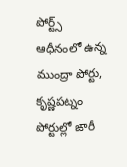పోర్ట్స్ ఆధీనంలో ఉన్న ముంద్రా పోర్టు, కృష్ణపట్నం పోర్టుల్లో ఙారీ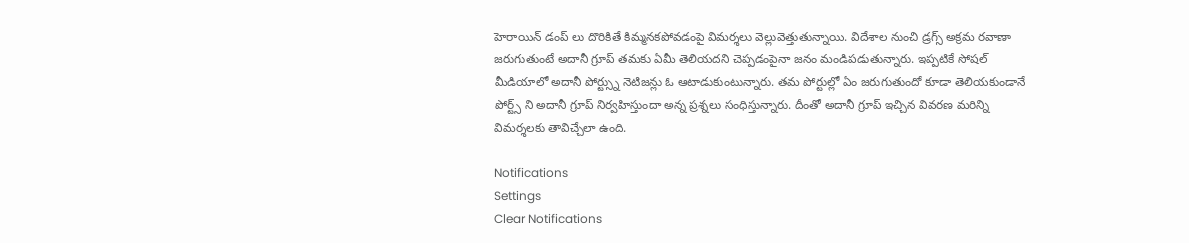హెరాయిన్ డంప్ లు దొరికితే కిమ్మనకపోవడంపై విమర్శలు వెల్లువెత్తుతున్నాయి. విదేశాల నుంచి డ్రగ్స్ అక్రమ రవాణా జరుగుతుంటే అదానీ గ్రూప్ తమకు ఏమీ తెలియదని చెప్పడంపైనా జనం మండిపడుతున్నారు. ఇప్పటికే సోషల్ మీడియాలో అదానీ పోర్ట్స్ను నెటిజన్లు ఓ ఆటాడుకుంటున్నారు. తమ పోర్టుల్లో ఏం జరుగుతుందో కూడా తెలియకుండానే పోర్ట్స్ ని అదానీ గ్రూప్ నిర్వహిస్తుందా అన్న ప్రశ్నలు సంధిస్తున్నారు. దీంతో అదానీ గ్రూప్ ఇచ్చిన వివరణ మరిన్ని విమర్శలకు తావిచ్చేలా ఉంది.

Notifications
Settings
Clear Notifications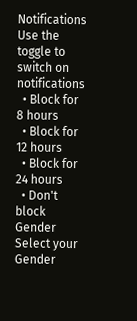Notifications
Use the toggle to switch on notifications
  • Block for 8 hours
  • Block for 12 hours
  • Block for 24 hours
  • Don't block
Gender
Select your Gender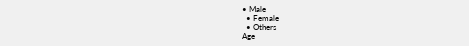• Male
  • Female
  • Others
Age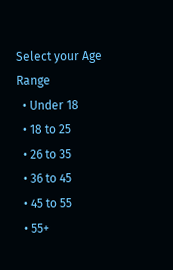Select your Age Range
  • Under 18
  • 18 to 25
  • 26 to 35
  • 36 to 45
  • 45 to 55
  • 55+